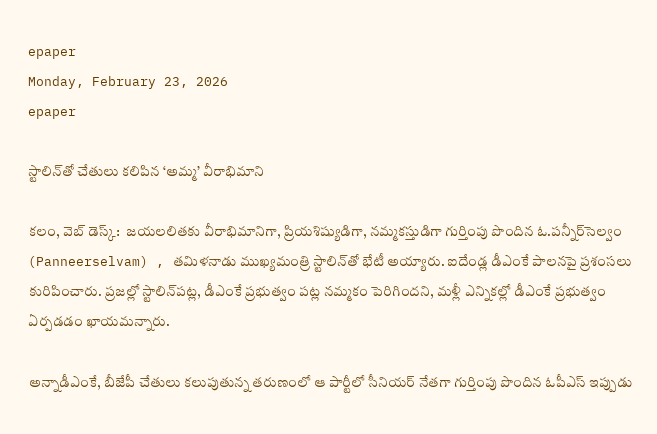epaper
Monday, February 23, 2026
epaper

స్టాలిన్‌తో చేతులు కలిపిన ‘అమ్మ’ వీరాభిమాని

కలం, వెబ్ డెస్క్:  జయలలితకు వీరాభిమానిగా, ప్రియశిష్యుడిగా, నమ్మకస్తుడిగా గుర్తింపు పొందిన ఓ.పన్నీర్‌సెల్వం (Panneerselvam) , తమిళనాడు ముఖ్యమంత్రి స్టాలిన్‌తో భేటీ అయ్యారు. ఐదేండ్ల డీఎంకే పాలనపై ప్రశంసలు కురిపించారు. ప్రజల్లో స్టాలిన్‌పట్ల, డీఎంకే ప్రభుత్వం పట్ల నమ్మకం పెరిగిందని, మళ్లీ ఎన్నికల్లో డీఎంకే ప్రభుత్వం ఏర్పడడం ఖాయమన్నారు.

అన్నాడీఎంకే, బీజేపీ చేతులు కలుపుతున్న తరుణంలో ఆ పార్టీలో సీనియర్ నేతగా గుర్తింపు పొందిన ఓపీఎస్ ఇప్పుడు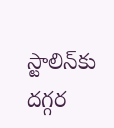స్టాలిన్‌కు దగ్గర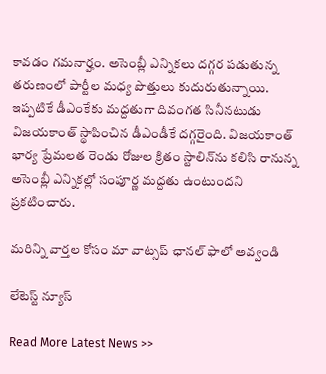కావడం గమనార్హం. అసెంబ్లీ ఎన్నికలు దగ్గర పడుతున్న తరుణంలో పార్టీల మధ్య పొత్తులు కుదురుతున్నాయి. ఇప్పటికే డీఎంకేకు మద్దతుగా దివంగత సినీనటుడు విజయకాంత్ స్థాపించిన డీఎండీకే దగ్గరైంది. విజయకాంత్ భార్య ప్రేమలత రెండు రోజుల క్రితం స్టాలిన్‌ను కలిసి రానున్న అసెంబ్లీ ఎన్నికల్లో సంపూర్ణ మద్దతు ఉంటుందని ప్రకటించారు.

మ‌రిన్ని వార్త‌ల కోసం మా వాట్స‌ప్ ఛాన‌ల్ ఫాలో అవ్వండి

లేటెస్ట్ న్యూస్‌

Read More Latest News >>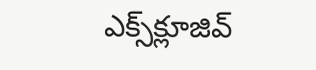ఎక్స్‌క్లూజివ్‌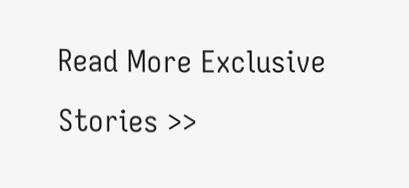Read More Exclusive Stories >>